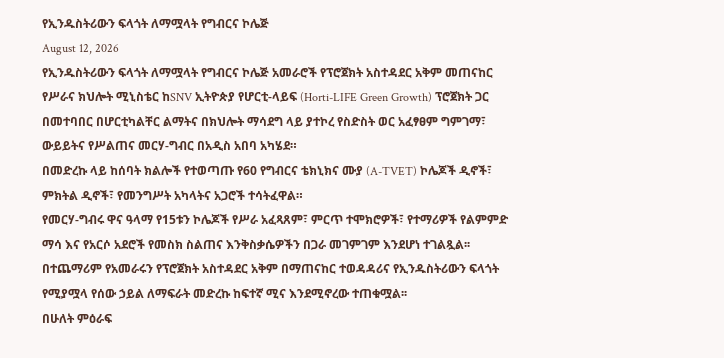የኢንዱስትሪውን ፍላጎት ለማሟላት የግብርና ኮሌጅ
August 12, 2026
የኢንዱስትሪውን ፍላጎት ለማሟላት የግብርና ኮሌጅ አመራሮች የፕሮጀክት አስተዳደር አቅም መጠናከር
የሥራና ክህሎት ሚኒስቴር ከSNV ኢትዮጵያ የሆርቲ-ላይፍ (Horti-LIFE Green Growth) ፕሮጀክት ጋር በመተባበር በሆርቲካልቸር ልማትና በክህሎት ማሳደግ ላይ ያተኮረ የስድስት ወር አፈፃፀም ግምገማ፣ ውይይትና የሥልጠና መርሃ-ግብር በአዲስ አበባ አካሄደ።
በመድረኩ ላይ ከሰባት ክልሎች የተወጣጡ የ60 የግብርና ቴክኒክና ሙያ (A-TVET) ኮሌጆች ዲኖች፣ ምክትል ዲኖች፣ የመንግሥት አካላትና አጋሮች ተሳትፈዋል።
የመርሃ-ግብሩ ዋና ዓላማ የ15ቱን ኮሌጆች የሥራ አፈጻጸም፣ ምርጥ ተሞክሮዎች፣ የተማሪዎች የልምምድ ማሳ እና የአርሶ አደሮች የመስክ ስልጠና እንቅስቃሴዎችን በጋራ መገምገም እንደሆነ ተገልጿል፡፡
በተጨማሪም የአመራሩን የፕሮጀክት አስተዳደር አቅም በማጠናከር ተወዳዳሪና የኢንዱስትሪውን ፍላጎት የሚያሟላ የሰው ኃይል ለማፍራት መድረኩ ከፍተኛ ሚና እንደሚኖረው ተጠቁሟል፡፡
በሁለት ምዕራፍ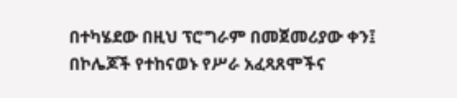በተካሄደው በዚህ ፕሮግራም በመጀመሪያው ቀን፤ በኮሌጆች የተከናወኑ የሥራ አፈጻጸሞችና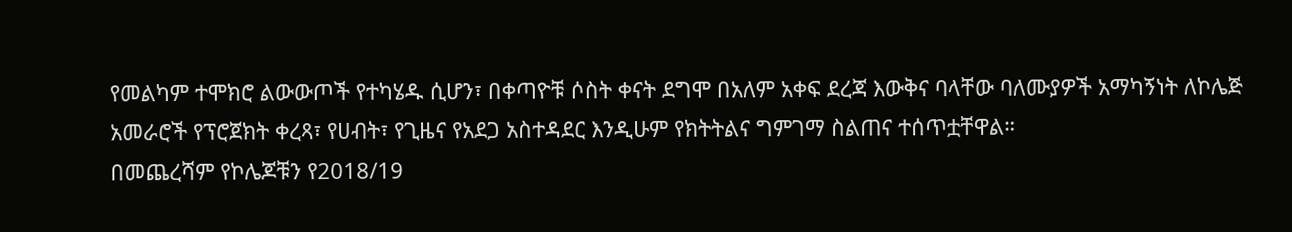የመልካም ተሞክሮ ልውውጦች የተካሄዱ ሲሆን፣ በቀጣዮቹ ሶስት ቀናት ደግሞ በአለም አቀፍ ደረጃ እውቅና ባላቸው ባለሙያዎች አማካኝነት ለኮሌጅ አመራሮች የፕሮጀክት ቀረጻ፣ የሀብት፣ የጊዜና የአደጋ አስተዳደር እንዲሁም የክትትልና ግምገማ ስልጠና ተሰጥቷቸዋል።
በመጨረሻም የኮሌጆቹን የ2018/19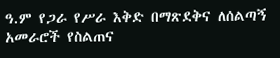ዓ.ም የጋራ የሥራ እቅድ በማጽደቅና ለሰልጣኝ አመራሮች የስልጠና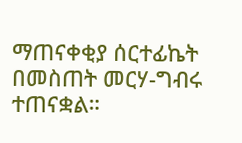ማጠናቀቂያ ሰርተፊኬት በመስጠት መርሃ-ግብሩ ተጠናቋል።